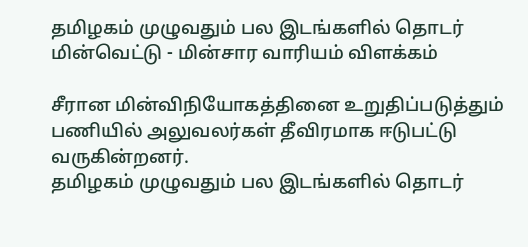தமிழகம் முழுவதும் பல இடங்களில் தொடர் மின்வெட்டு - மின்சார வாரியம் விளக்கம்

சீரான மின்விநியோகத்தினை உறுதிப்படுத்தும் பணியில் அலுவலர்கள் தீவிரமாக ஈடுபட்டு வருகின்றனர்.
தமிழகம் முழுவதும் பல இடங்களில் தொடர்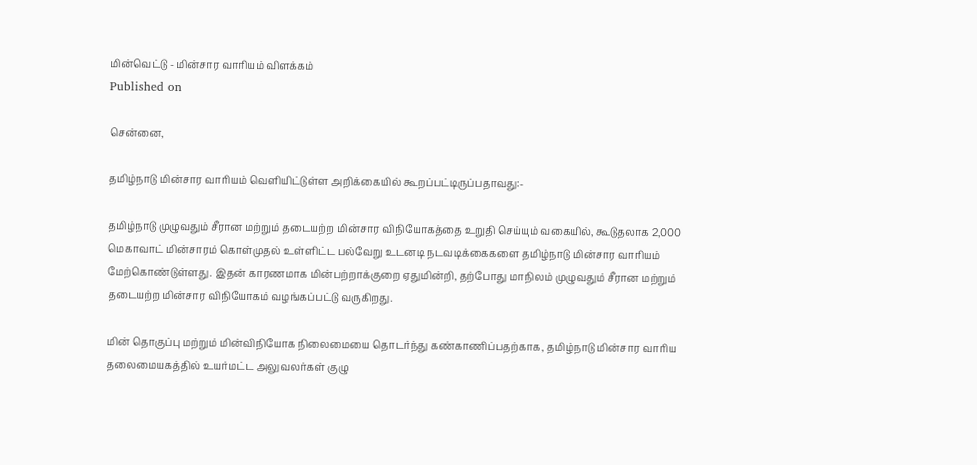மின்வெட்டு - மின்சார வாரியம் விளக்கம்
Published on

சென்னை,

தமிழ்நாடு மின்சார வாரியம் வெளியிட்டுள்ள அறிக்கையில் கூறப்பட்டிருப்பதாவது:-

தமிழ்நாடு முழுவதும் சீரான மற்றும் தடையற்ற மின்சார விநியோகத்தை உறுதி செய்யும் வகையில், கூடுதலாக 2,000 மெகாவாட் மின்சாரம் கொள்முதல் உள்ளிட்ட பல்வேறு உடனடி நடவடிக்கைகளை தமிழ்நாடு மின்சார வாரியம் மேற்கொண்டுள்ளது. இதன் காரணமாக மின்பற்றாக்குறை ஏதுமின்றி, தற்போது மாநிலம் முழுவதும் சீரான மற்றும் தடையற்ற மின்சார விநியோகம் வழங்கப்பட்டு வருகிறது.

மின் தொகுப்பு மற்றும் மின்விநியோக நிலைமையை தொடர்ந்து கண்காணிப்பதற்காக, தமிழ்நாடு மின்சார வாரிய தலைமையகத்தில் உயர்மட்ட அலுவலர்கள் குழு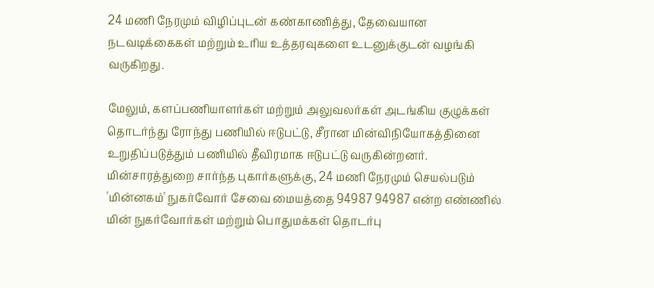24 மணி நேரமும் விழிப்புடன் கண்காணித்து, தேவையான நடவடிக்கைகள் மற்றும் உரிய உத்தரவுகளை உடனுக்குடன் வழங்கி வருகிறது.

மேலும், களப்பணியாளர்கள் மற்றும் அலுவலர்கள் அடங்கிய குழுக்கள் தொடர்ந்து ரோந்து பணியில் ஈடுபட்டு, சீரான மின்விநியோகத்தினை உறுதிப்படுத்தும் பணியில் தீவிரமாக ஈடுபட்டு வருகின்றனர். மின்சாரத்துறை சார்ந்த புகார்களுக்கு, 24 மணி நேரமும் செயல்படும் 'மின்னகம்' நுகர்வோர் சேவை மையத்தை 94987 94987 என்ற எண்ணில் மின் நுகர்வோர்கள் மற்றும் பொதுமக்கள் தொடர்பு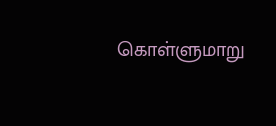கொள்ளுமாறு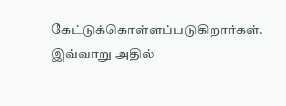கேட்டுக்கொள்ளப்படுகிறார்கள். இவ்வாறு அதில்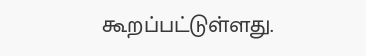கூறப்பட்டுள்ளது.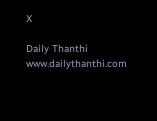X

Daily Thanthi
www.dailythanthi.com